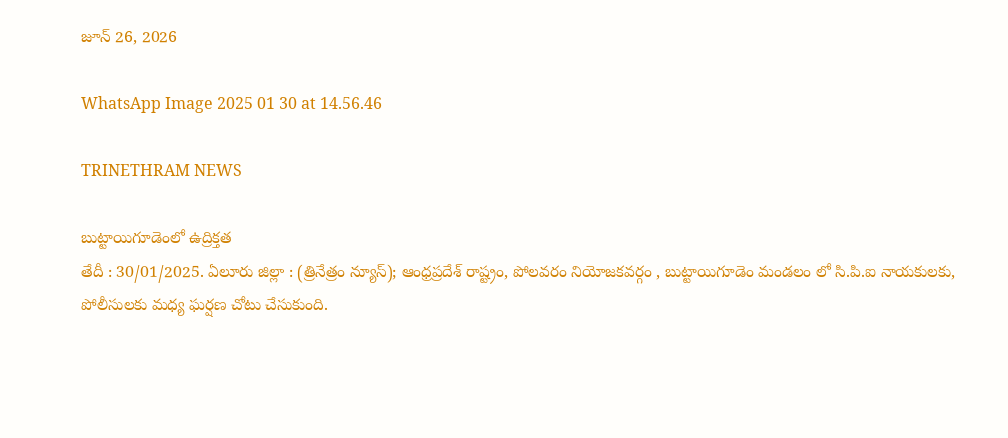జూన్ 26, 2026

WhatsApp Image 2025 01 30 at 14.56.46

TRINETHRAM NEWS

బుట్టాయిగూడెంలో ఉద్రిక్తత
తేదీ : 30/01/2025. ఏలూరు జిల్లా : (త్రినేత్రం న్యూస్); ఆంధ్రప్రదేశ్ రాష్ట్రం, పోలవరం నియోజకవర్గం , బుట్టాయిగూడెం మండలం లో సి.పి.ఐ నాయకులకు, పోలీసులకు మధ్య ఘర్షణ చోటు చేసుకుంది.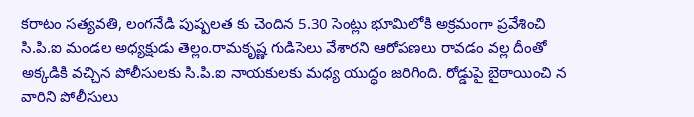కరాటం సత్యవతి, లంగనేడి పుష్పలత కు చెందిన 5.30 సెంట్లు భూమిలోకి అక్రమంగా ప్రవేశించి సి.పి.ఐ మండల అధ్యక్షుడు తెల్లం.రామకృష్ణ గుడిసెలు వేశారని ఆరోపణలు రావడం వల్ల దీంతో అక్కడికి వచ్చిన పోలీసులకు సి.పి.ఐ నాయకులకు మధ్య యుద్ధం జరిగింది. రోడ్డుపై బైఠాయించి న వారిని పోలీసులు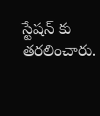స్టేషన్ కు తరలించారు.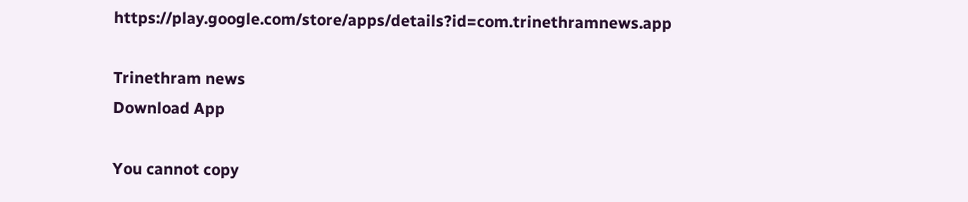https://play.google.com/store/apps/details?id=com.trinethramnews.app

Trinethram news
Download App

You cannot copy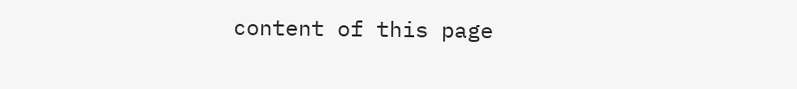content of this page